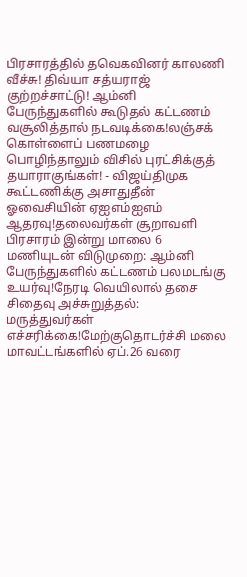பிரசாரத்தில் தவெகவினர் காலணி வீச்சு! திவ்யா சத்யராஜ் குற்றச்சாட்டு! ஆம்னி பேருந்துகளில் கூடுதல் கட்டணம் வசூலித்தால் நடவடிக்கை!லஞ்சக் கொள்ளைப் பணமழை பொழிந்தாலும் விசில் புரட்சிக்குத் தயாராகுங்கள்! - விஜய்திமுக கூட்டணிக்கு அசாதுதீன் ஓவைசியின் ஏஐஎம்ஐஎம் ஆதரவு!தலைவர்கள் சூறாவளி பிரசாரம் இன்று மாலை 6 மணியுடன் விடுமுறை: ஆம்னி பேருந்துகளில் கட்டணம் பலமடங்கு உயர்வு!நேரடி வெயிலால் தசை சிதைவு அச்சுறுத்தல்: மருத்துவர்கள் எச்சரிக்கை!மேற்குதொடர்ச்சி மலை மாவட்டங்களில் ஏப்.26 வரை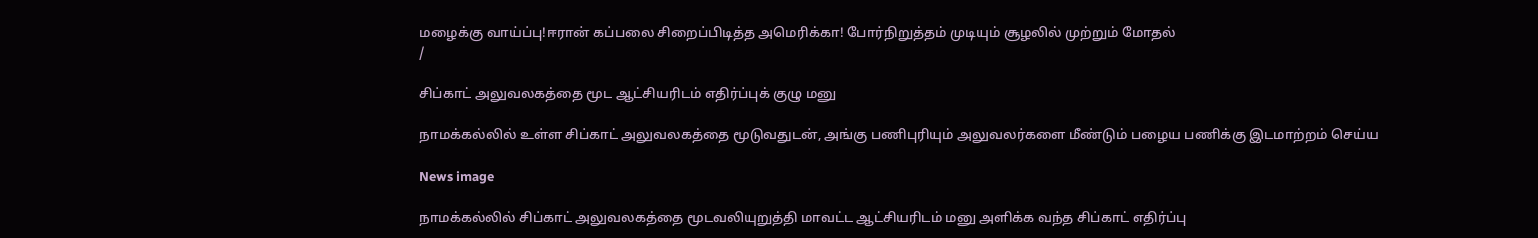மழைக்கு வாய்ப்பு!ஈரான் கப்பலை சிறைப்பிடித்த அமெரிக்கா! போர்நிறுத்தம் முடியும் சூழலில் முற்றும் மோதல்
/

சிப்காட் அலுவலகத்தை மூட ஆட்சியரிடம் எதிர்ப்புக் குழு மனு

நாமக்கல்லில் உள்ள சிப்காட் அலுவலகத்தை மூடுவதுடன், அங்கு பணிபுரியும் அலுவலர்களை மீண்டும் பழைய பணிக்கு இடமாற்றம் செய்ய

News image

நாமக்கல்லில் சிப்காட் அலுவலகத்தை மூடவலியுறுத்தி மாவட்ட ஆட்சியரிடம் மனு அளிக்க வந்த சிப்காட் எதிர்ப்பு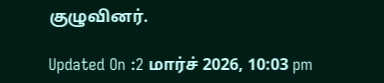குழுவினர்.

Updated On :2 மார்ச் 2026, 10:03 pm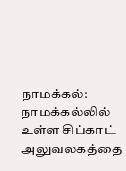நாமக்கல்: நாமக்கல்லில் உள்ள சிப்காட் அலுவலகத்தை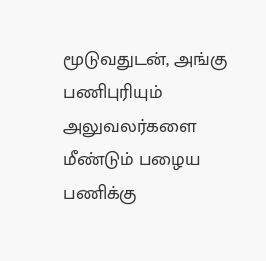மூடுவதுடன், அங்கு பணிபுரியும் அலுவலர்களை மீண்டும் பழைய பணிக்கு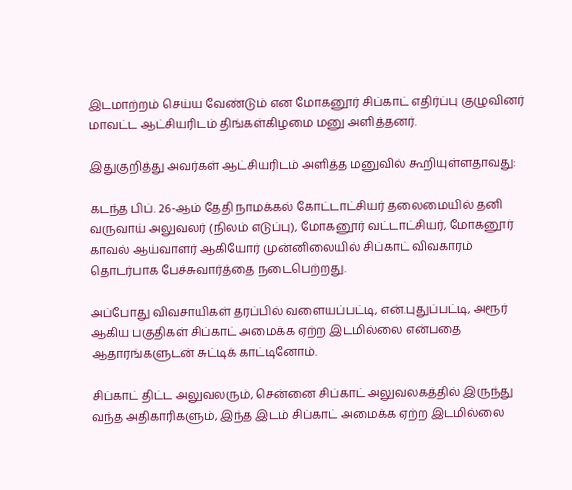இடமாற்றம் செய்ய வேண்டும் என மோகனூர் சிப்காட் எதிர்ப்பு குழுவினர் மாவட்ட ஆட்சியரிடம் திங்கள்கிழமை மனு அளித்தனர்.

இதுகுறித்து அவர்கள் ஆட்சியரிடம் அளித்த மனுவில் கூறியுள்ளதாவது:

கடந்த பிப். 26-ஆம் தேதி நாமக்கல் கோட்டாட்சியர் தலைமையில் தனி வருவாய் அலுவலர் (நிலம் எடுப்பு), மோகனூர் வட்டாட்சியர், மோகனூர் காவல் ஆய்வாளர் ஆகியோர் முன்னிலையில் சிப்காட் விவகாரம் தொடர்பாக பேச்சுவார்த்தை நடைபெற்றது.

அப்போது விவசாயிகள் தரப்பில் வளையப்பட்டி, என்.புதுப்பட்டி, அரூர் ஆகிய பகுதிகள் சிப்காட் அமைக்க ஏற்ற இடமில்லை என்பதை ஆதாரங்களுடன் சுட்டிக் காட்டினோம்.

சிப்காட் திட்ட அலுவலரும், சென்னை சிப்காட் அலுவலகத்தில் இருந்து வந்த அதிகாரிகளும், இந்த இடம் சிப்காட் அமைக்க ஏற்ற இடமில்லை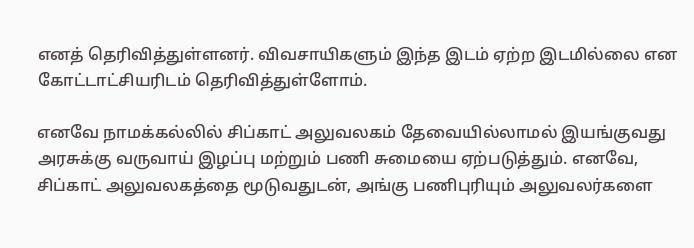எனத் தெரிவித்துள்ளனர். விவசாயிகளும் இந்த இடம் ஏற்ற இடமில்லை என கோட்டாட்சியரிடம் தெரிவித்துள்ளோம்.

எனவே நாமக்கல்லில் சிப்காட் அலுவலகம் தேவையில்லாமல் இயங்குவது அரசுக்கு வருவாய் இழப்பு மற்றும் பணி சுமையை ஏற்படுத்தும். எனவே, சிப்காட் அலுவலகத்தை மூடுவதுடன், அங்கு பணிபுரியும் அலுவலர்களை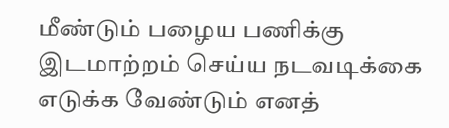மீண்டும் பழைய பணிக்கு இடமாற்றம் செய்ய நடவடிக்கை எடுக்க வேண்டும் எனத்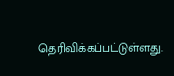தெரிவிக்கப்பட்டுள்ளது.